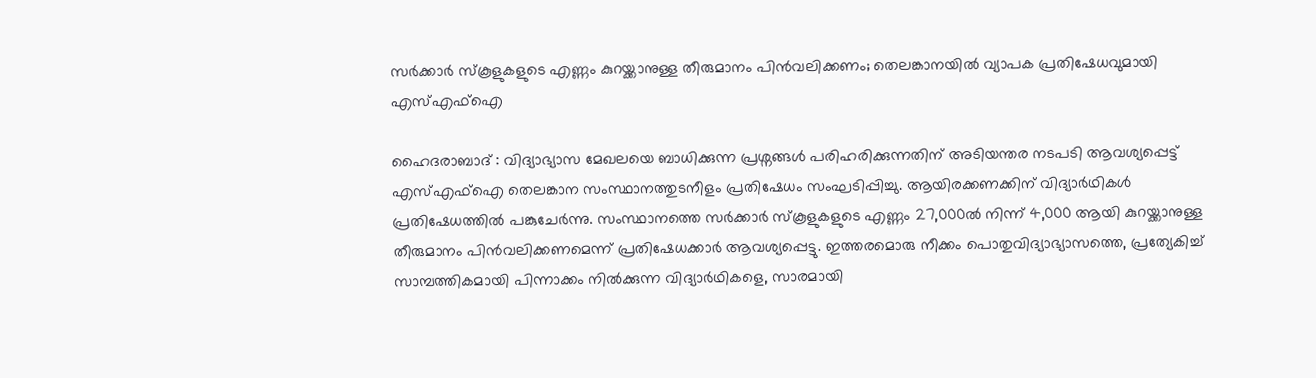സർക്കാർ സ്കൂളുകളുടെ എണ്ണം കുറയ്ക്കാനുള്ള തീരുമാനം പിൻവലിക്കണം; തെലങ്കാനയിൽ വ്യാപക പ്രതിഷേധവുമായി എസ്എഫ്ഐ

ഹൈദരാബാദ് : വിദ്യാഭ്യാസ മേഖലയെ ബാധിക്കുന്ന പ്രശ്നങ്ങൾ പരിഹരിക്കുന്നതിന് അടിയന്തര നടപടി ആവശ്യപ്പെട്ട് എസ്എഫ്ഐ തെലങ്കാന സംസ്ഥാനത്തുടനീളം പ്രതിഷേധം സംഘടിപ്പിച്ചു. ആയിരക്കണക്കിന് വിദ്യാർഥികൾ പ്രതിഷേധത്തിൽ പങ്കുചേർന്നു. സംസ്ഥാനത്തെ സർക്കാർ സ്കൂളുകളുടെ എണ്ണം 27,000ൽ നിന്ന് 4,000 ആയി കുറയ്ക്കാനുള്ള തീരുമാനം പിൻവലിക്കണമെന്ന് പ്രതിഷേധക്കാർ ആവശ്യപ്പെട്ടു. ഇത്തരമൊരു നീക്കം പൊതുവിദ്യാഭ്യാസത്തെ, പ്രത്യേകിച്ച് സാമ്പത്തികമായി പിന്നാക്കം നിൽക്കുന്ന വിദ്യാർഥികളെ, സാരമായി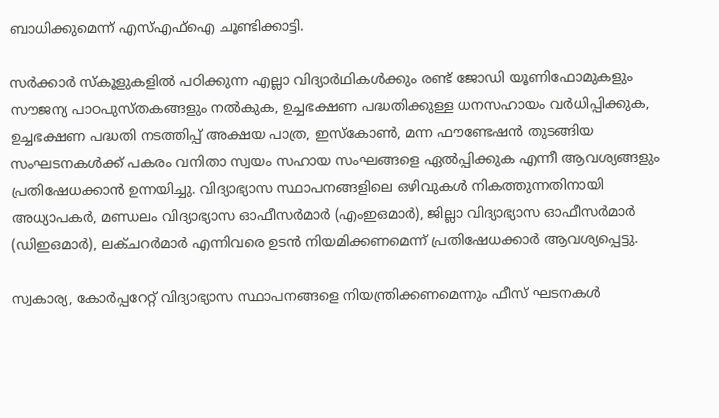ബാധിക്കുമെന്ന് എസ്എഫ്ഐ ചൂണ്ടിക്കാട്ടി.

സർക്കാർ സ്കൂളുകളിൽ പഠിക്കുന്ന എല്ലാ വിദ്യാർഥികൾക്കും രണ്ട് ജോഡി യൂണിഫോമുകളും സൗജന്യ പാഠപുസ്തകങ്ങളും നൽകുക, ഉച്ചഭക്ഷണ പദ്ധതിക്കുള്ള ധനസഹായം വർധിപ്പിക്കുക, ഉച്ചഭക്ഷണ പദ്ധതി നടത്തിപ്പ് അക്ഷയ പാത്ര, ഇസ്കോൺ, മന്ന ഫൗണ്ടേഷൻ തുടങ്ങിയ സംഘടനകൾക്ക് പകരം വനിതാ സ്വയം സഹായ സംഘങ്ങളെ ഏൽപ്പിക്കുക എന്നീ ആവശ്യങ്ങളും പ്രതിഷേധക്കാൻ ഉന്നയിച്ചു. വിദ്യാഭ്യാസ സ്ഥാപനങ്ങളിലെ ഒഴിവുകൾ നികത്തുന്നതിനായി അധ്യാപകർ, മണ്ഡലം വിദ്യാഭ്യാസ ഓഫീസർമാർ (എംഇഒമാർ), ജില്ലാ വിദ്യാഭ്യാസ ഓഫീസർമാർ (ഡിഇഒമാർ), ലക്ചറർമാർ എന്നിവരെ ഉടൻ നിയമിക്കണമെന്ന് പ്രതിഷേധക്കാർ ആവശ്യപ്പെട്ടു.

സ്വകാര്യ, കോർപ്പറേറ്റ് വിദ്യാഭ്യാസ സ്ഥാപനങ്ങളെ നിയന്ത്രിക്കണമെന്നും ഫീസ് ഘടനകൾ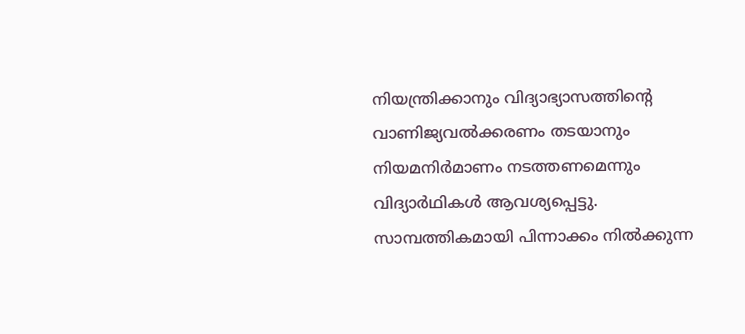നിയന്ത്രിക്കാനും വിദ്യാഭ്യാസത്തിന്റെ വാണിജ്യവൽക്കരണം തടയാനും നിയമനിർമാണം നടത്തണമെന്നും വിദ്യാർഥികൾ ആവശ്യപ്പെട്ടു. സാമ്പത്തികമായി പിന്നാക്കം നിൽക്കുന്ന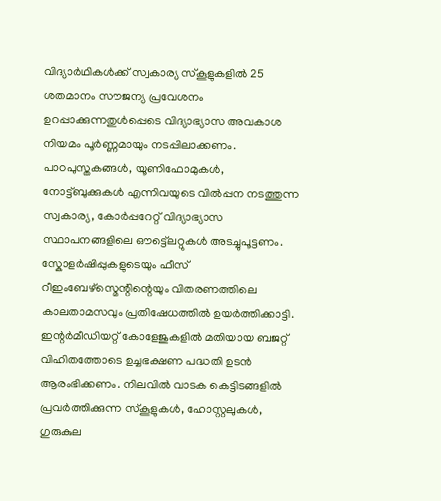വിദ്യാർഥികൾക്ക് സ്വകാര്യ സ്കൂളുകളിൽ 25 ശതമാനം സൗജന്യ പ്രവേശനം ഉറപ്പാക്കുന്നതുൾപ്പെടെ വിദ്യാഭ്യാസ അവകാശ നിയമം പൂർണ്ണമായും നടപ്പിലാക്കണം. പാഠപുസ്തകങ്ങൾ, യൂണിഫോമുകൾ, നോട്ട്ബുക്കുകൾ എന്നിവയുടെ വിൽപ്പന നടത്തുന്ന സ്വകാര്യ, കോർപ്പറേറ്റ് വിദ്യാഭ്യാസ സ്ഥാപനങ്ങളിലെ ഔട്ട്ലെറ്റുകൾ അടച്ചുപൂട്ടണം. സ്കോളർഷിപ്പുകളുടെയും ഫീസ് റീഇംബേഴ്സ്മെന്റിന്റെയും വിതരണത്തിലെ കാലതാമസവും പ്രതിഷേധത്തിൽ ഉയർത്തിക്കാട്ടി. ഇന്റർമീഡിയറ്റ് കോളേജുകളിൽ മതിയായ ബജറ്റ് വിഹിതത്തോടെ ഉച്ചഭക്ഷണ പദ്ധതി ഉടൻ ആരംഭിക്കണം. നിലവിൽ വാടക കെട്ടിടങ്ങളിൽ പ്രവർത്തിക്കുന്ന സ്കൂളുകൾ, ഹോസ്റ്റലുകൾ, ഗുരുകുല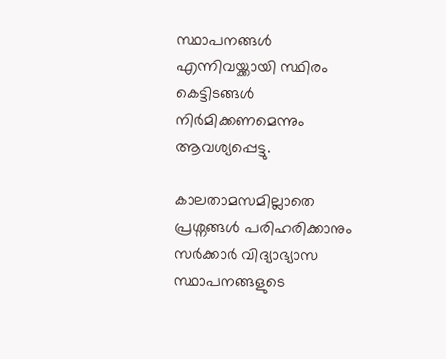സ്ഥാപനങ്ങൾ എന്നിവയ്ക്കായി സ്ഥിരം കെട്ടിടങ്ങൾ നിർമിക്കണമെന്നും ആവശ്യപ്പെട്ടു.

കാലതാമസമില്ലാതെ പ്രശ്നങ്ങൾ പരിഹരിക്കാനും സർക്കാർ വിദ്യാഭ്യാസ സ്ഥാപനങ്ങളുടെ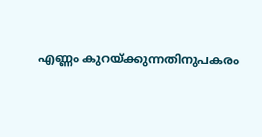എണ്ണം കുറയ്ക്കുന്നതിനുപകരം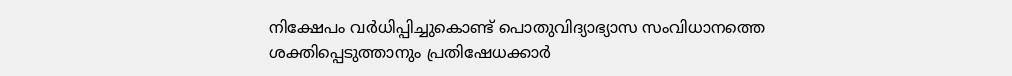നിക്ഷേപം വർധിപ്പിച്ചുകൊണ്ട് പൊതുവിദ്യാഭ്യാസ സംവിധാനത്തെ ശക്തിപ്പെടുത്താനും പ്രതിഷേധക്കാർ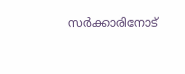സർക്കാരിനോട്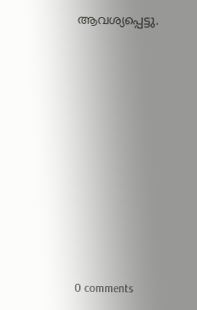ആവശ്യപ്പെട്ടു.











0 comments